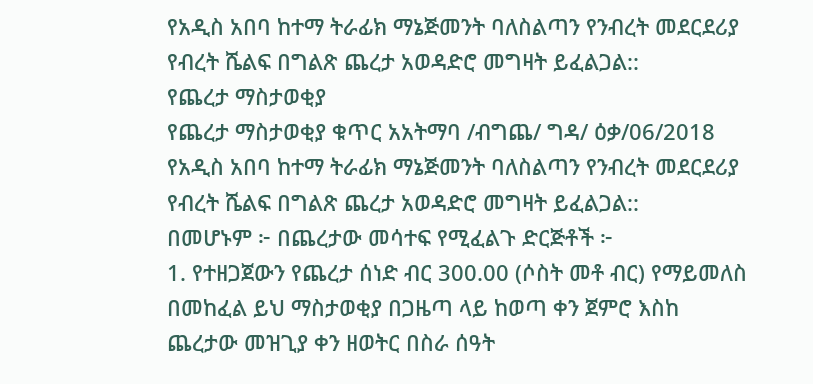የአዲስ አበባ ከተማ ትራፊክ ማኔጅመንት ባለስልጣን የንብረት መደርደሪያ የብረት ሼልፍ በግልጽ ጨረታ አወዳድሮ መግዛት ይፈልጋል::
የጨረታ ማስታወቂያ
የጨረታ ማስታወቂያ ቁጥር አአትማባ /ብግጨ/ ግዳ/ ዕቃ/06/2018
የአዲስ አበባ ከተማ ትራፊክ ማኔጅመንት ባለስልጣን የንብረት መደርደሪያ የብረት ሼልፍ በግልጽ ጨረታ አወዳድሮ መግዛት ይፈልጋል::
በመሆኑም ፦ በጨረታው መሳተፍ የሚፈልጉ ድርጅቶች ፦
1. የተዘጋጀውን የጨረታ ሰነድ ብር 300.00 (ሶስት መቶ ብር) የማይመለስ በመከፈል ይህ ማስታወቂያ በጋዜጣ ላይ ከወጣ ቀን ጀምሮ እስከ ጨረታው መዝጊያ ቀን ዘወትር በስራ ሰዓት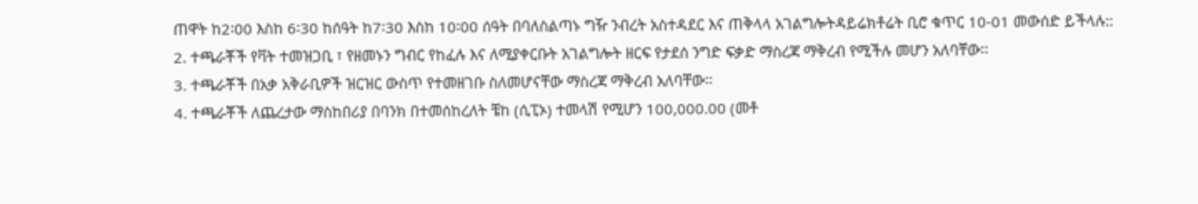ጠዋት ከ2፡00 እስከ 6፡30 ከሰዓት ከ7፡30 እስከ 10፡00 ሰዓት በባለስልጣኑ ግዥ ንብረት አስተዳደር እና ጠቅላላ አገልግሎትዳይሬክቶሬት ቢሮ ቁጥር 10-01 መውሰድ ይችላሉ::
2. ተጫራቾች የቫት ተመዝጋቢ ፣ የዘመኑን ግብር የከፈሉ እና ለሚያቀርቡት አገልግሎት ዘርፍ የታደሰ ንግድ ፍቃድ ማስረጃ ማቅረብ የሚችሉ መሆን አለባቸው፡፡
3. ተጫራቾች በአቃ አቅራቢዎች ዝርዝር ውስጥ የተመዘገቡ ስለመሆናቸው ማስረጃ ማቅረብ አለባቸው፡፡
4. ተጫራቾች ለጨረታው ማስከበሪያ በባንክ በተመሰከረለት ቼከ (ሲፒኦ) ተመላሽ የሚሆን 100,000.00 (መቶ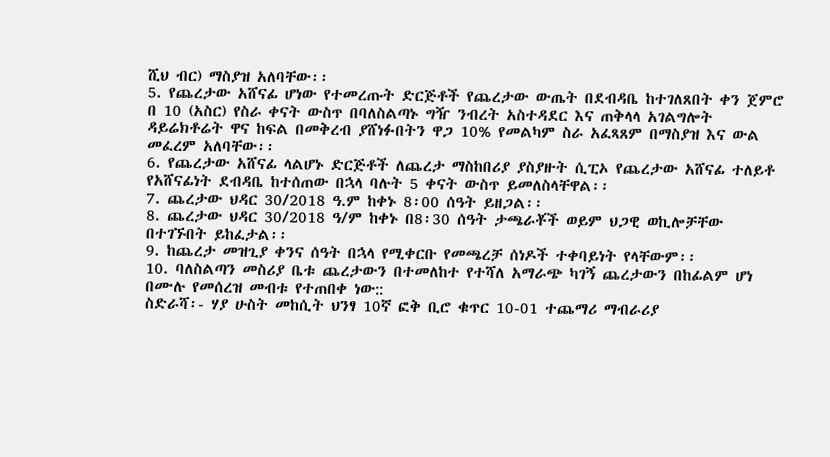ሺህ ብር) ማስያዝ አለባቸው፡፡
5. የጨረታው አሸናፊ ሆነው የተመረጡት ድርጅቶች የጨረታው ውጤት በደብዳቤ ከተገለጸበት ቀን ጀምሮ በ 10 (አስር) የስራ ቀናት ውስጥ በባለስልጣኑ ግዥ ንብረት አስተዳደር እና ጠቅላላ አገልግሎት ዳይሬክቶሬት ዋና ከፍል በመቅረብ ያሸነፉበትን ዋጋ 10% የመልካም ስራ አፈጻጸም በማስያዝ እና ውል መፈረም አለባቸው፡፡
6. የጨረታው አሸናፊ ላልሆኑ ድርጅቶች ለጨረታ ማስከበሪያ ያስያዙት ሲፒኦ የጨረታው አሸናፊ ተለይቶ የአሸናፊነት ደብዳቤ ከተሰጠው በኋላ ባሉት 5 ቀናት ውስጥ ይመለስላቸዋል፡፡
7. ጨረታው ህዳር 30/2018 ዓ.ም ከቀኑ 8፡00 ሰዓት ይዘጋል፡፡
8. ጨረታው ህዳር 30/2018 ዓ/ም ከቀኑ በ8፡30 ሰዓት ታጫራቾች ወይም ህጋዊ ወኪሎቻቸው በተገኙበት ይከፈታል፡፡
9. ከጨረታ መዝጊያ ቀንና ሰዓት በኋላ የሚቀርቡ የመጫረቻ ሰነዶች ተቀባይነት የላቸውም፡፡
10. ባለስልጣን መስሪያ ቤቱ ጨረታውን በተመለከተ የተሻለ አማራጭ ካገኝ ጨረታውን በከፊልም ሆነ በሙሉ የመሰረዝ መብቱ የተጠበቀ ነው::
ስድራሻ፡- ሃያ ሁስት መከሲት ህንፃ 10ኛ ፎቅ ቢሮ ቁጥር 10-01 ተጨማሪ ማብራሪያ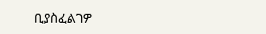ቢያስፈልገዎ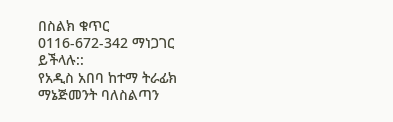በስልክ ቁጥር
0116-672-342 ማነጋገር ይችላሉ::
የአዲስ አበባ ከተማ ትራፊክ ማኔጅመንት ባለስልጣን